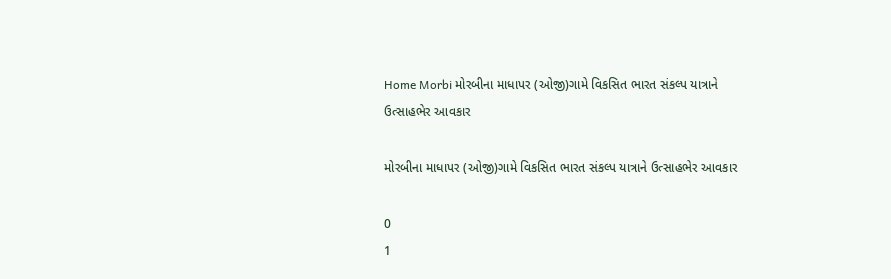Home Morbi મોરબીના માધાપર (ઓજી)ગામે વિકસિત ભારત સંકલ્પ યાત્રાને ઉત્સાહભેર આવકાર

મોરબીના માધાપર (ઓજી)ગામે વિકસિત ભારત સંકલ્પ યાત્રાને ઉત્સાહભેર આવકાર

0
1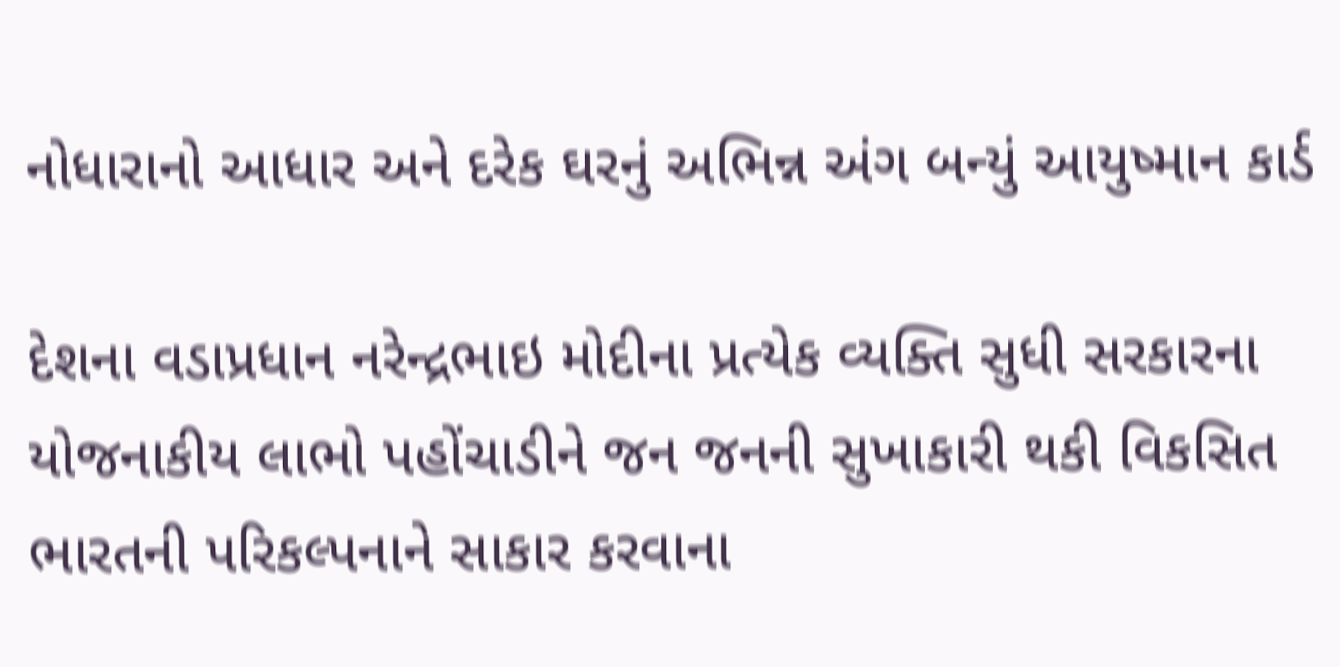નોધારાનો આધાર અને દરેક ઘરનું અભિન્ન અંગ બન્યું આયુષ્માન કાર્ડ

દેશના વડાપ્રધાન નરેન્દ્રભાઇ મોદીના પ્રત્યેક વ્યક્તિ સુધી સરકારના યોજનાકીય લાભો પહોંચાડીને જન જનની સુખાકારી થકી વિકસિત ભારતની પરિકલ્પનાને સાકાર કરવાના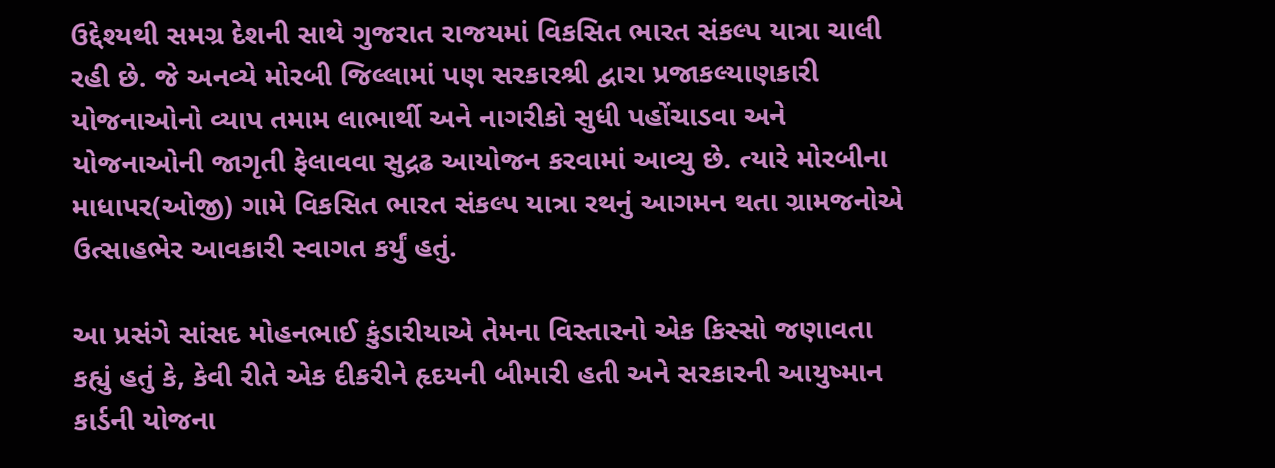ઉદ્દેશ્યથી સમગ્ર દેશની સાથે ગુજરાત રાજયમાં વિકસિત ભારત સંકલ્પ યાત્રા ચાલી રહી છે. જે અનવ્યે મોરબી જિલ્લામાં પણ સરકારશ્રી દ્વારા પ્રજાકલ્યાણકારી યોજનાઓનો વ્યાપ તમામ લાભાર્થી અને નાગરીકો સુધી પહોંચાડવા અને યોજનાઓની જાગૃતી ફેલાવવા સુદ્રઢ આયોજન કરવામાં આવ્યુ છે. ત્યારે મોરબીના માધાપર(ઓજી) ગામે વિકસિત ભારત સંકલ્પ યાત્રા રથનું આગમન થતા ગ્રામજનોએ ઉત્સાહભેર આવકારી સ્વાગત કર્યું હતું.

આ પ્રસંગે સાંસદ મોહનભાઈ કુંડારીયાએ તેમના વિસ્તારનો એક કિસ્સો જણાવતા કહ્યું હતું કે, કેવી રીતે એક દીકરીને હૃદયની બીમારી હતી અને સરકારની આયુષ્માન કાર્ડની યોજના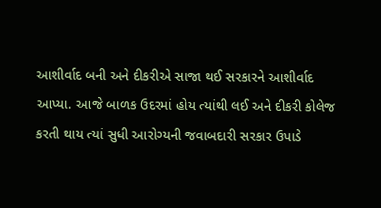આશીર્વાદ બની અને દીકરીએ સાજા થઈ સરકારને આશીર્વાદ આપ્યા. આજે બાળક ઉદરમાં હોય ત્યાંથી લઈ અને દીકરી કોલેજ કરતી થાય ત્યાં સુધી આરોગ્યની જવાબદારી સરકાર ઉપાડે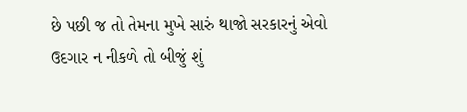છે પછી જ તો તેમના મુખે સારું થાજો સરકારનું એવો ઉદગાર ન નીકળે તો બીજું શું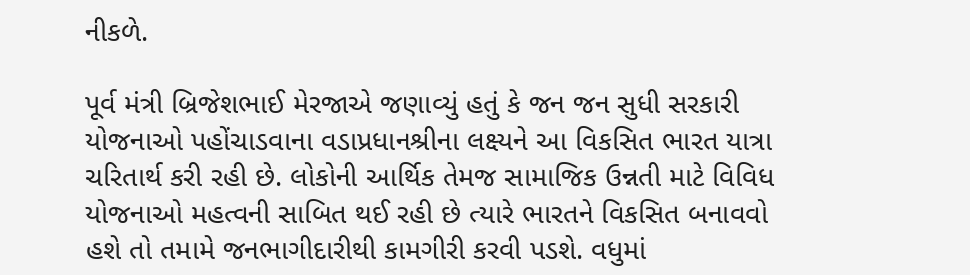નીકળે.

પૂર્વ મંત્રી બ્રિજેશભાઈ મેરજાએ જણાવ્યું હતું કે જન જન સુધી સરકારી યોજનાઓ પહોંચાડવાના વડાપ્રધાનશ્રીના લક્ષ્યને આ વિકસિત ભારત યાત્રા ચરિતાર્થ કરી રહી છે. લોકોની આર્થિક તેમજ સામાજિક ઉન્નતી માટે વિવિધ યોજનાઓ મહત્વની સાબિત થઈ રહી છે ત્યારે ભારતને વિકસિત બનાવવો હશે તો તમામે જનભાગીદારીથી કામગીરી કરવી પડશે. વધુમાં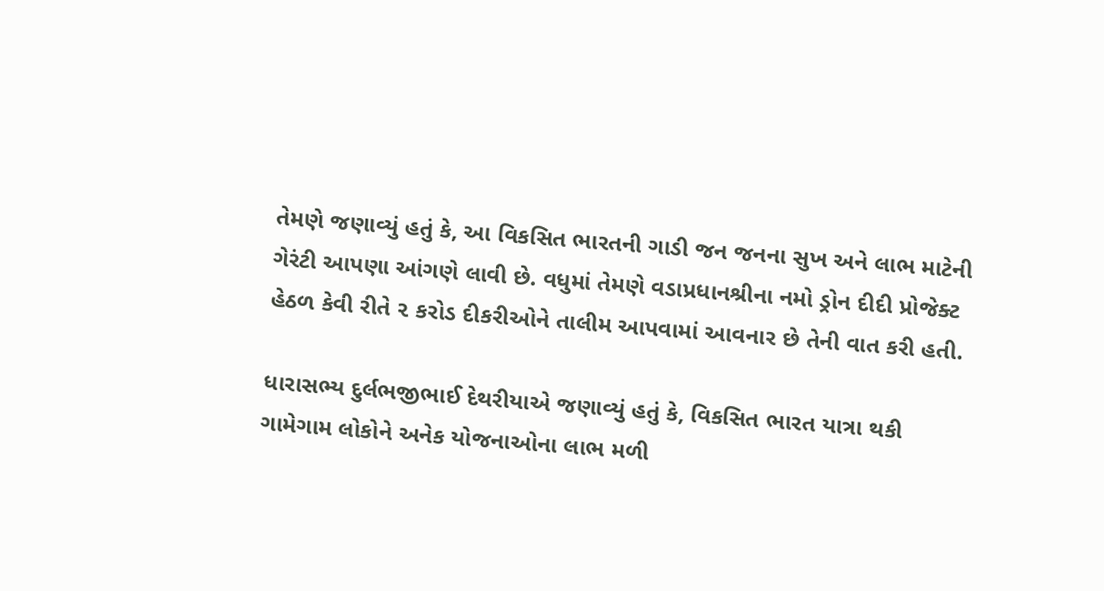તેમણે જણાવ્યું હતું કે, આ વિકસિત ભારતની ગાડી જન જનના સુખ અને લાભ માટેની ગેરંટી આપણા આંગણે લાવી છે. વધુમાં તેમણે વડાપ્રધાનશ્રીના નમો ડ્રોન દીદી પ્રોજેક્ટ હેઠળ કેવી રીતે ૨ કરોડ દીકરીઓને તાલીમ આપવામાં આવનાર છે તેની વાત કરી હતી.

ધારાસભ્ય દુર્લભજીભાઈ દેથરીયાએ જણાવ્યું હતું કે, વિકસિત ભારત યાત્રા થકી ગામેગામ લોકોને અનેક યોજનાઓના લાભ મળી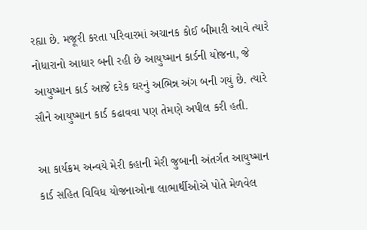રહ્યા છે. મજૂરી કરતા પરિવારમાં અચાનક કોઈ બીમારી આવે ત્યારે નોધારાનો આધાર બની રહી છે આયુષ્માન કાર્ડની યોજના, જે આયુષ્માન કાર્ડ આજે દરેક ઘરનું અભિન્ન અંગ બની ગયું છે. ત્યારે સૌને આયુષ્માન કાર્ડ કઢાવવા પણ તેમણે અપીલ કરી હતી.

આ કાર્યક્રમ અન્વયે મેરી કહાની મેરી જુબાની અંતર્ગત આયુષ્માન કાર્ડ સહિત વિવિધ યોજનાઓના લાભાર્થીઓએ પોતે મેળવેલ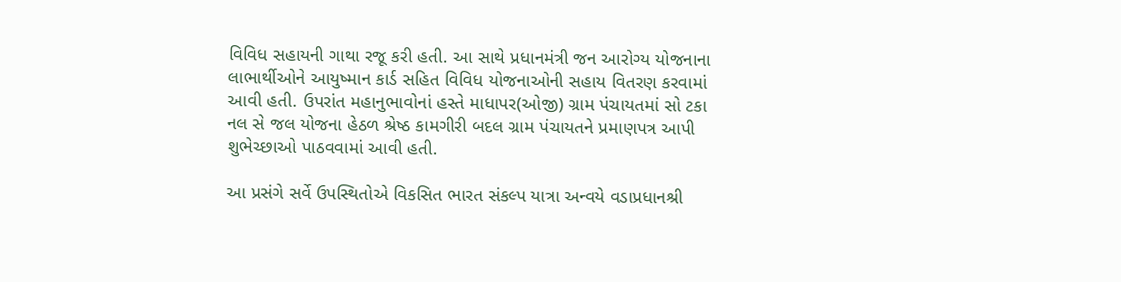વિવિધ સહાયની ગાથા રજૂ કરી હતી. આ સાથે પ્રધાનમંત્રી જન આરોગ્ય યોજનાના લાભાર્થીઓને આયુષ્માન કાર્ડ સહિત વિવિધ યોજનાઓની સહાય વિતરણ કરવામાં આવી હતી. ઉપરાંત મહાનુભાવોનાં હસ્તે માધાપર(ઓજી) ગ્રામ પંચાયતમાં સો ટકા નલ સે જલ યોજના હેઠળ શ્રેષ્ઠ કામગીરી બદલ ગ્રામ પંચાયતને પ્રમાણપત્ર આપી શુભેચ્છાઓ પાઠવવામાં આવી હતી.

આ પ્રસંગે સર્વે ઉપસ્થિતોએ વિકસિત ભારત સંકલ્પ યાત્રા અન્વયે વડાપ્રધાનશ્રી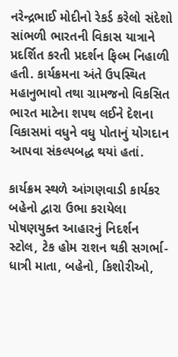નરેન્દ્રભાઈ મોદીનો રેકર્ડ કરેલો સંદેશો સાંભળી ભારતની વિકાસ યાત્રાને પ્રદર્શિત કરતી પ્રદર્શન ફિલ્મ નિહાળી હતી. કાર્યક્રમના અંતે ઉપસ્થિત મહાનુભાવો તથા ગ્રામજનો વિકસિત ભારત માટેના શપથ લઈને દેશના વિકાસમાં વધુને વધુ પોતાનું યોગદાન આપવા સંકલ્પબદ્ધ થયાં હતાં.

કાર્યક્રમ સ્થળે આંગણવાડી કાર્યકર બહેનો દ્વારા ઉભા કરાયેલા પોષણયુક્ત આહારનું નિદર્શન સ્ટોલ, ટેક હોમ રાશન થકી સગર્ભા-ધાત્રી માતા, બહેનો, કિશોરીઓ,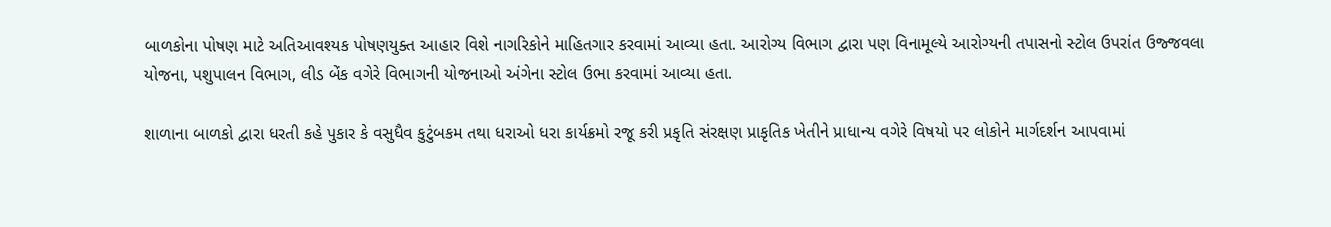બાળકોના પોષણ માટે અતિઆવશ્યક પોષણયુક્ત આહાર વિશે નાગરિકોને માહિતગાર કરવામાં આવ્યા હતા. આરોગ્ય વિભાગ દ્વારા પણ વિનામૂલ્યે આરોગ્યની તપાસનો સ્ટોલ ઉપરાંત ઉજ્જવલા યોજના, પશુપાલન વિભાગ, લીડ બેંક વગેરે વિભાગની યોજનાઓ અંગેના સ્ટોલ ઉભા કરવામાં આવ્યા હતા.

શાળાના બાળકો દ્વારા ધરતી કહે પુકાર કે વસુધૈવ કુટુંબકમ તથા ધરાઓ ધરા કાર્યક્રમો રજૂ કરી પ્રકૃતિ સંરક્ષણ પ્રાકૃતિક ખેતીને પ્રાધાન્ય વગેરે વિષયો પર લોકોને માર્ગદર્શન આપવામાં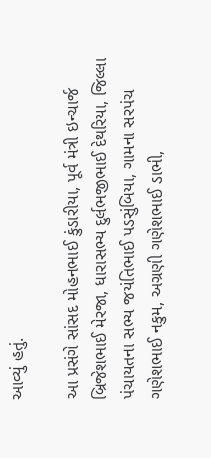આવ્યું હતું.

આ પ્રસંગે સાંસદ મોહનભાઈ કુંડારીયા, પૂર્વ મંત્રી ઇન્ચાર્જ બ્રિજેશભાઈ મેરજા, ધારાસભ્ય દુર્લભજીભાઈ દેથરિયા, જિલ્લા પંચાયતના સભ્ય જયંતિભાઈ પડસુંબિયા, ગામના સરપંચ ગણેશભાઈ નકુમ, અગ્રણી ગણેશભાઈ ડાભી,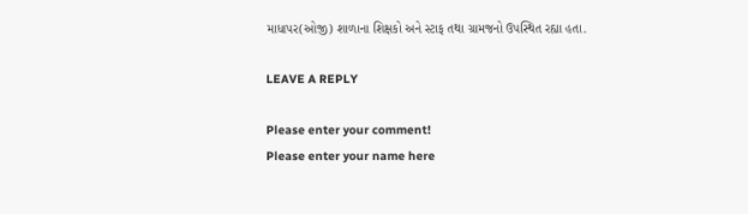માધાપર(ઓજી) શાળાના શિક્ષકો અને સ્ટાફ તથા ગ્રામજનો ઉપસ્થિત રહ્યા હતા.

LEAVE A REPLY

Please enter your comment!
Please enter your name here